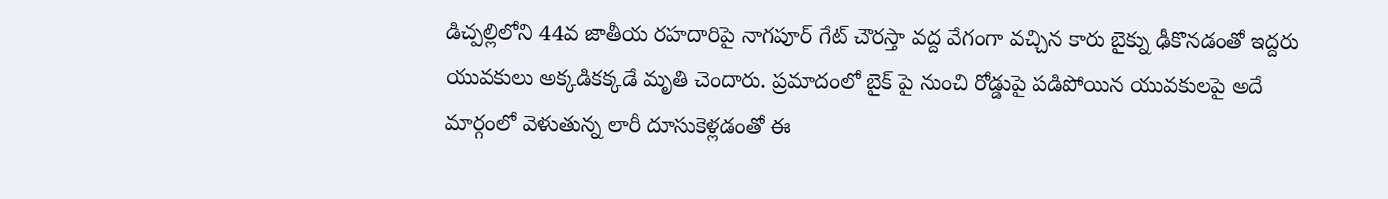డిచ్పల్లిలోని 44వ జాతీయ రహదారిపై నాగపూర్ గేట్ చౌరస్తా వద్ద వేగంగా వచ్చిన కారు బైక్ను ఢీకొనడంతో ఇద్దరు యువకులు అక్కడికక్కడే మృతి చెందారు. ప్రమాదంలో బైక్ పై నుంచి రోడ్డుపై పడిపోయిన యువకులపై అదే మార్గంలో వెళుతున్న లారీ దూసుకెళ్లడంతో ఈ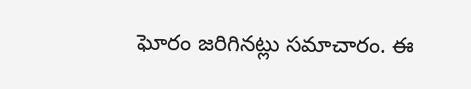ఘోరం జరిగినట్లు సమాచారం. ఈ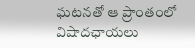ఘటనతో ఆ ప్రాంతంలో విషాదఛాయలు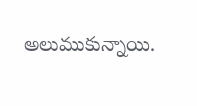అలుముకున్నాయి.